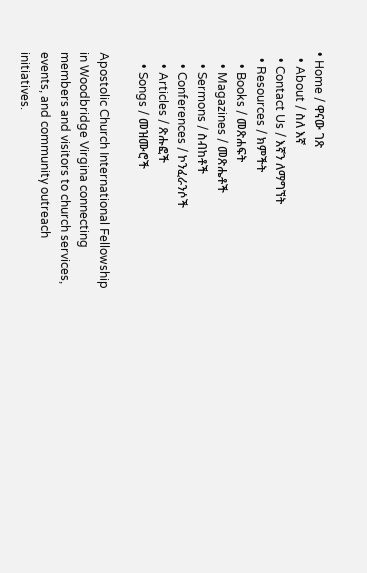• Home / ዋናው ገጽ
  • About / ስለ እኛ
  • Contact Us / እኛን ለማግኘት
  • Resources / ክምችት
    • Books / መጽሐፍት
    • Magazines / መጽሔቶች
    • Sermons / ስብከቶች
    • Conferences / ኮንፈራንሶች
    • Articles / ጽሑፎች
    • Songs / መዝሙሮች

Apostolic Church International Fellowship in Woodbridge Virgina connecting members and visitors to church services, events, and community outreach initiatives.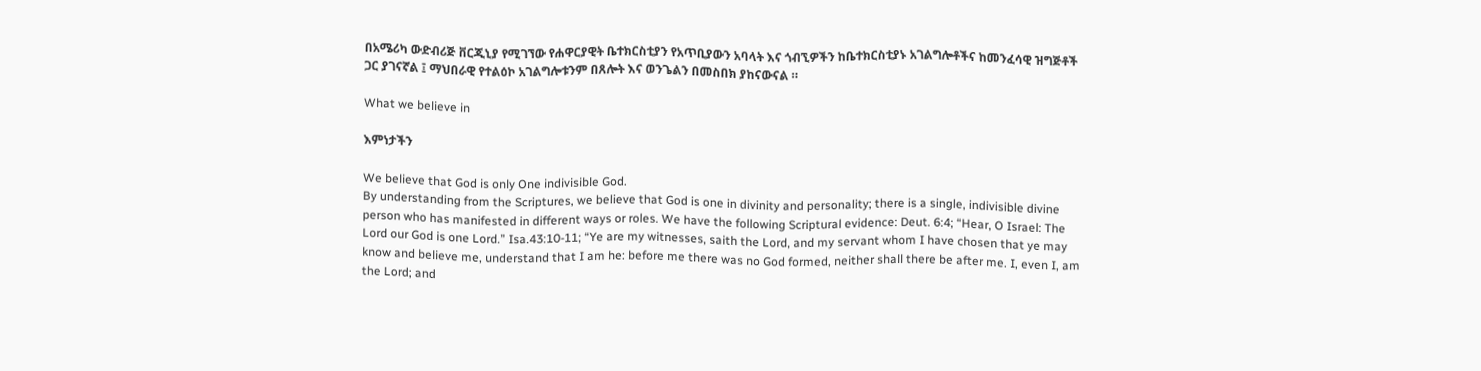በአሜሪካ ውድብሪጅ ቨርጂኒያ የሚገኘው የሐዋርያዊት ቤተክርስቲያን የአጥቢያውን አባላት እና ጎብኚዎችን ከቤተክርስቲያኑ አገልግሎቶችና ከመንፈሳዊ ዝግጅቶች ጋር ያገናኛል ፤ ማህበራዊ የተልዕኮ አገልግሎቱንም በጸሎት እና ወንጌልን በመስበክ ያከናውናል ።

What we believe in

እምነታችን

We believe that God is only One indivisible God.
By understanding from the Scriptures, we believe that God is one in divinity and personality; there is a single, indivisible divine person who has manifested in different ways or roles. We have the following Scriptural evidence: Deut. 6:4; “Hear, O Israel: The Lord our God is one Lord.” Isa.43:10-11; “Ye are my witnesses, saith the Lord, and my servant whom I have chosen that ye may know and believe me, understand that I am he: before me there was no God formed, neither shall there be after me. I, even I, am the Lord; and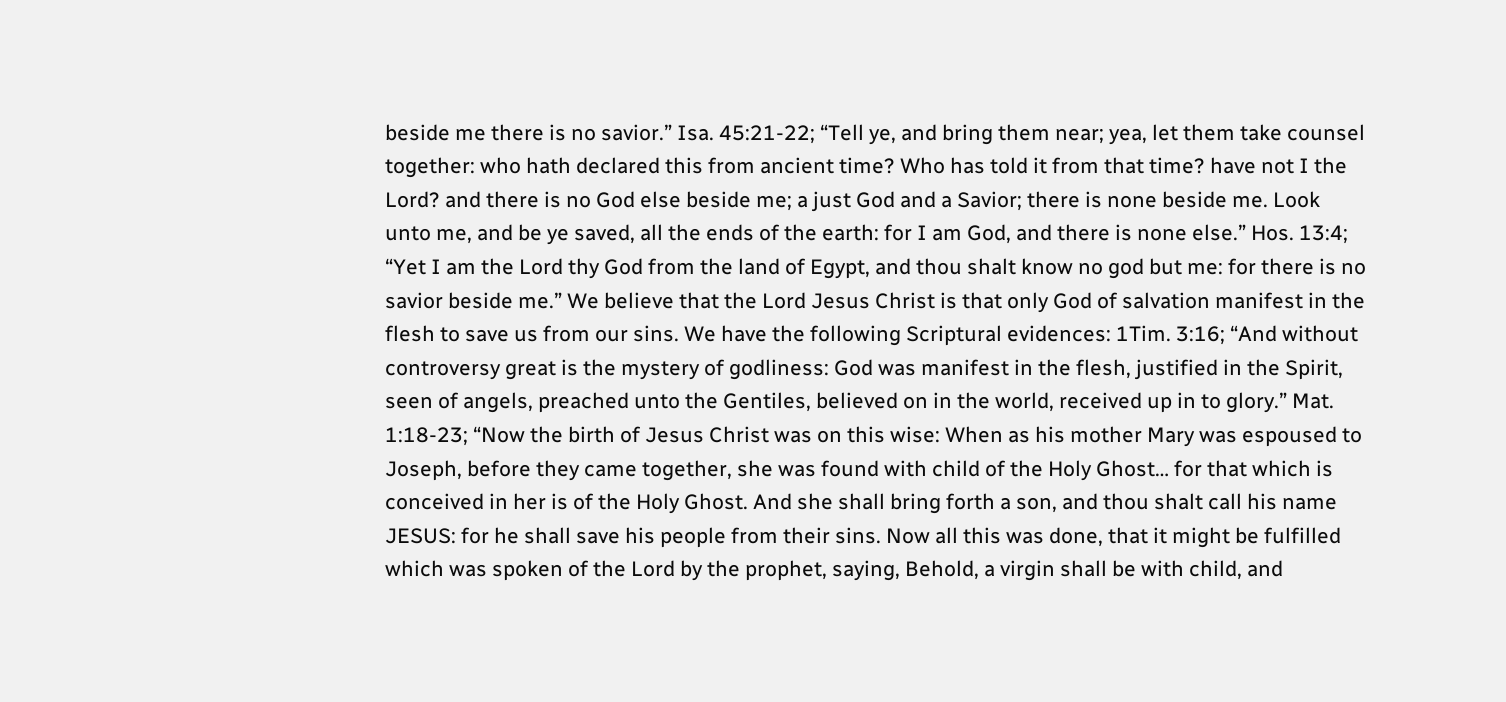beside me there is no savior.” Isa. 45:21-22; “Tell ye, and bring them near; yea, let them take counsel together: who hath declared this from ancient time? Who has told it from that time? have not I the Lord? and there is no God else beside me; a just God and a Savior; there is none beside me. Look unto me, and be ye saved, all the ends of the earth: for I am God, and there is none else.” Hos. 13:4; “Yet I am the Lord thy God from the land of Egypt, and thou shalt know no god but me: for there is no savior beside me.” We believe that the Lord Jesus Christ is that only God of salvation manifest in the flesh to save us from our sins. We have the following Scriptural evidences: 1Tim. 3:16; “And without controversy great is the mystery of godliness: God was manifest in the flesh, justified in the Spirit, seen of angels, preached unto the Gentiles, believed on in the world, received up in to glory.” Mat. 1:18-23; “Now the birth of Jesus Christ was on this wise: When as his mother Mary was espoused to Joseph, before they came together, she was found with child of the Holy Ghost… for that which is conceived in her is of the Holy Ghost. And she shall bring forth a son, and thou shalt call his name JESUS: for he shall save his people from their sins. Now all this was done, that it might be fulfilled which was spoken of the Lord by the prophet, saying, Behold, a virgin shall be with child, and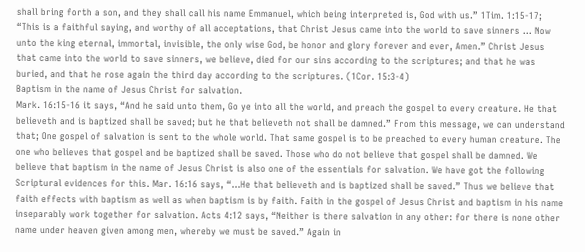shall bring forth a son, and they shall call his name Emmanuel, which being interpreted is, God with us.” 1Tim. 1:15-17; “This is a faithful saying, and worthy of all acceptations, that Christ Jesus came into the world to save sinners … Now unto the king eternal, immortal, invisible, the only wise God, be honor and glory forever and ever, Amen.” Christ Jesus that came into the world to save sinners, we believe, died for our sins according to the scriptures; and that he was buried, and that he rose again the third day according to the scriptures. (1Cor. 15:3-4)
Baptism in the name of Jesus Christ for salvation.
Mark. 16:15-16 it says, “And he said unto them, Go ye into all the world, and preach the gospel to every creature. He that believeth and is baptized shall be saved; but he that believeth not shall be damned.” From this message, we can understand that; One gospel of salvation is sent to the whole world. That same gospel is to be preached to every human creature. The one who believes that gospel and be baptized shall be saved. Those who do not believe that gospel shall be damned. We believe that baptism in the name of Jesus Christ is also one of the essentials for salvation. We have got the following Scriptural evidences for this. Mar. 16:16 says, “…He that believeth and is baptized shall be saved.” Thus we believe that faith effects with baptism as well as when baptism is by faith. Faith in the gospel of Jesus Christ and baptism in his name inseparably work together for salvation. Acts 4:12 says, “Neither is there salvation in any other: for there is none other name under heaven given among men, whereby we must be saved.” Again in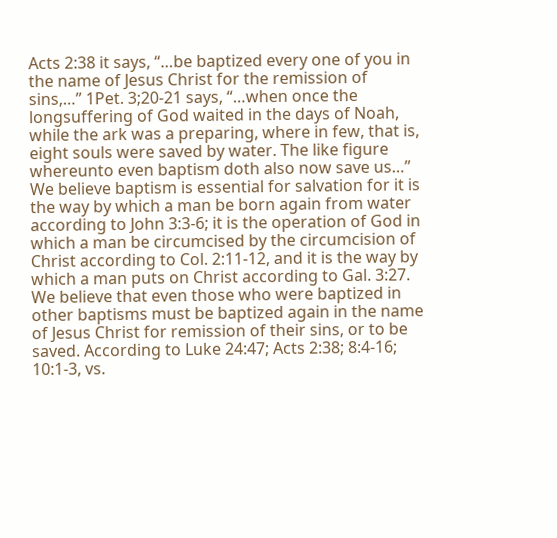Acts 2:38 it says, “…be baptized every one of you in the name of Jesus Christ for the remission of sins,…” 1Pet. 3;20-21 says, “…when once the longsuffering of God waited in the days of Noah, while the ark was a preparing, where in few, that is, eight souls were saved by water. The like figure whereunto even baptism doth also now save us…” We believe baptism is essential for salvation for it is the way by which a man be born again from water according to John 3:3-6; it is the operation of God in which a man be circumcised by the circumcision of Christ according to Col. 2:11-12, and it is the way by which a man puts on Christ according to Gal. 3:27. We believe that even those who were baptized in other baptisms must be baptized again in the name of Jesus Christ for remission of their sins, or to be saved. According to Luke 24:47; Acts 2:38; 8:4-16; 10:1-3, vs.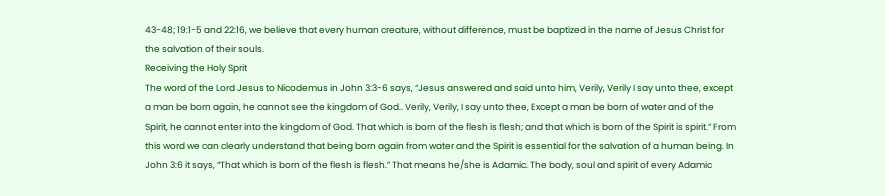43-48; 19:1-5 and 22:16, we believe that every human creature, without difference, must be baptized in the name of Jesus Christ for the salvation of their souls.
Receiving the Holy Sprit
The word of the Lord Jesus to Nicodemus in John 3:3-6 says, “Jesus answered and said unto him, Verily, Verily I say unto thee, except a man be born again, he cannot see the kingdom of God.. Verily, Verily, I say unto thee, Except a man be born of water and of the Spirit, he cannot enter into the kingdom of God. That which is born of the flesh is flesh; and that which is born of the Spirit is spirit.” From this word we can clearly understand that being born again from water and the Spirit is essential for the salvation of a human being. In John 3:6 it says, “That which is born of the flesh is flesh.” That means he/she is Adamic. The body, soul and spirit of every Adamic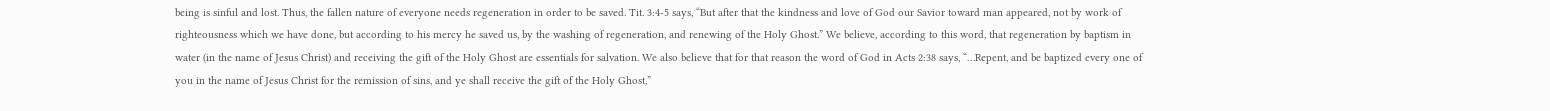being is sinful and lost. Thus, the fallen nature of everyone needs regeneration in order to be saved. Tit. 3:4-5 says, “But after that the kindness and love of God our Savior toward man appeared, not by work of righteousness which we have done, but according to his mercy he saved us, by the washing of regeneration, and renewing of the Holy Ghost.” We believe, according to this word, that regeneration by baptism in water (in the name of Jesus Christ) and receiving the gift of the Holy Ghost are essentials for salvation. We also believe that for that reason the word of God in Acts 2:38 says, “…Repent, and be baptized every one of you in the name of Jesus Christ for the remission of sins, and ye shall receive the gift of the Holy Ghost,”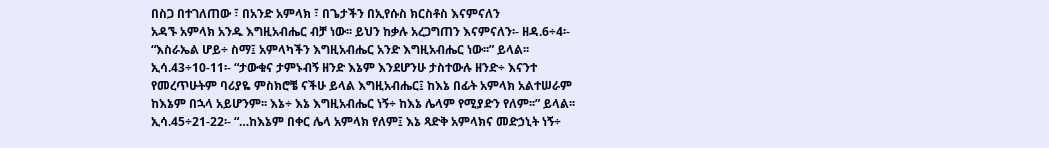በስጋ በተገለጠው ፣ በአንድ አምላክ ፣ በጌታችን በኢየሱስ ክርስቶስ እናምናለን
አዳኙ አምላክ አንዱ እግዚአብሔር ብቻ ነው፡፡ ይህን ከቃሉ አረጋግጠን እናምናለን፡- ዘዳ.6÷4፡- “እስራኤል ሆይ÷ ስማ፤ አምላካችን እግዚአብሔር አንድ እግዚአብሔር ነው፡፡” ይላል፡፡ ኢሳ.43÷10-11፡- “ታውቁና ታምኑብኝ ዘንድ እኔም እንደሆንሁ ታስተውሉ ዘንድ÷ እናንተ የመረጥሁትም ባሪያዬ ምስክሮቼ ናችሁ ይላል እግዚአብሔር፤ ከእኔ በፊት አምላክ አልተሠራም ከእኔም በኋላ አይሆንም፡፡ እኔ÷ እኔ እግዚአብሔር ነኝ÷ ከእኔ ሌላም የሚያድን የለም፡፡” ይላል፡፡ ኢሳ.45÷21-22፡- “…ከእኔም በቀር ሌላ አምላክ የለም፤ እኔ ጻድቅ አምላክና መድኃኒት ነኝ÷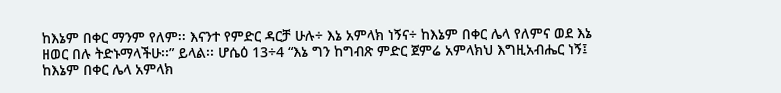ከእኔም በቀር ማንም የለም፡፡ እናንተ የምድር ዳርቻ ሁሉ÷ እኔ አምላክ ነኝና÷ ከእኔም በቀር ሌላ የለምና ወደ እኔ ዘወር በሉ ትድኑማላችሁ፡፡” ይላል፡፡ ሆሴዕ 13÷4 “እኔ ግን ከግብጽ ምድር ጀምሬ አምላክህ እግዚአብሔር ነኝ፤ ከእኔም በቀር ሌላ አምላክ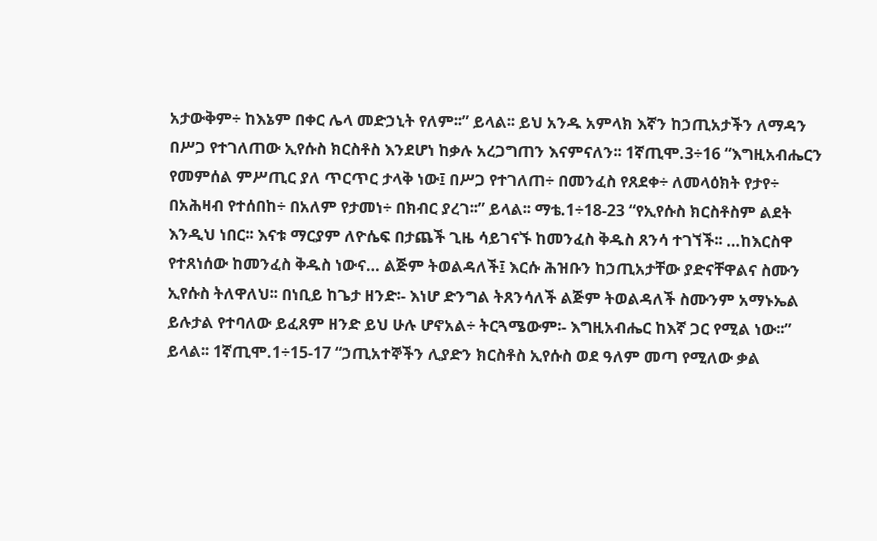አታውቅም÷ ከእኔም በቀር ሌላ መድኃኒት የለም፡፡” ይላል፡፡ ይህ አንዱ አምላክ እኛን ከኃጢአታችን ለማዳን በሥጋ የተገለጠው ኢየሱስ ክርስቶስ እንደሆነ ከቃሉ አረጋግጠን እናምናለን፡፡ 1ኛጢሞ.3÷16 “እግዚአብሔርን የመምሰል ምሥጢር ያለ ጥርጥር ታላቅ ነው፤ በሥጋ የተገለጠ÷ በመንፈስ የጸደቀ÷ ለመላዕክት የታየ÷ በአሕዛብ የተሰበከ÷ በአለም የታመነ÷ በክብር ያረገ፡፡” ይላል፡፡ ማቴ.1÷18-23 “የኢየሱስ ክርስቶስም ልደት እንዲህ ነበር፡፡ እናቱ ማርያም ለዮሴፍ በታጨች ጊዜ ሳይገናኙ ከመንፈስ ቅዱስ ጸንሳ ተገኘች፡፡ …ከእርስዋ የተጸነሰው ከመንፈስ ቅዱስ ነውና… ልጅም ትወልዳለች፤ እርሱ ሕዝቡን ከኃጢአታቸው ያድናቸዋልና ስሙን ኢየሱስ ትለዋለህ፡፡ በነቢይ ከጌታ ዘንድ፡- እነሆ ድንግል ትጸንሳለች ልጅም ትወልዳለች ስሙንም አማኑኤል ይሉታል የተባለው ይፈጸም ዘንድ ይህ ሁሉ ሆኖአል÷ ትርጓሜውም፡- እግዚአብሔር ከእኛ ጋር የሚል ነው፡፡” ይላል፡፡ 1ኛጢሞ.1÷15-17 “ኃጢአተኞችን ሊያድን ክርስቶስ ኢየሱስ ወደ ዓለም መጣ የሚለው ቃል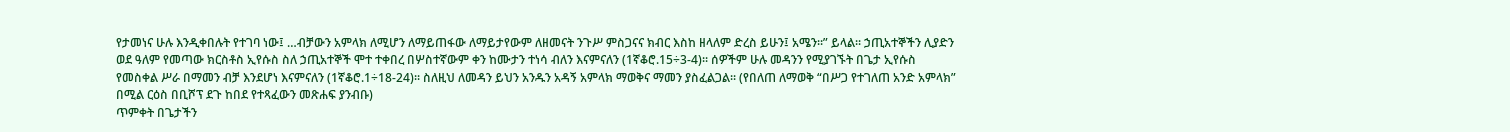የታመነና ሁሉ እንዲቀበሉት የተገባ ነው፤ …ብቻውን አምላክ ለሚሆን ለማይጠፋው ለማይታየውም ለዘመናት ንጉሥ ምስጋናና ክብር እስከ ዘላለም ድረስ ይሁን፤ አሜን፡፡” ይላል፡፡ ኃጢአተኞችን ሊያድን ወደ ዓለም የመጣው ክርስቶስ ኢየሱስ ስለ ኃጢአተኞች ሞተ ተቀበረ በሦስተኛውም ቀን ከሙታን ተነሳ ብለን እናምናለን (1ኛቆሮ.15÷3-4)፡፡ ሰዎችም ሁሉ መዳንን የሚያገኙት በጌታ ኢየሱስ የመስቀል ሥራ በማመን ብቻ እንደሆነ እናምናለን (1ኛቆሮ.1÷18-24)፡፡ ስለዚህ ለመዳን ይህን አንዱን አዳኝ አምላክ ማወቅና ማመን ያስፈልጋል፡፡ (የበለጠ ለማወቅ “በሥጋ የተገለጠ አንድ አምላክ” በሚል ርዕስ በቢሾፕ ደጉ ከበደ የተጻፈውን መጽሐፍ ያንብቡ)
ጥምቀት በጌታችን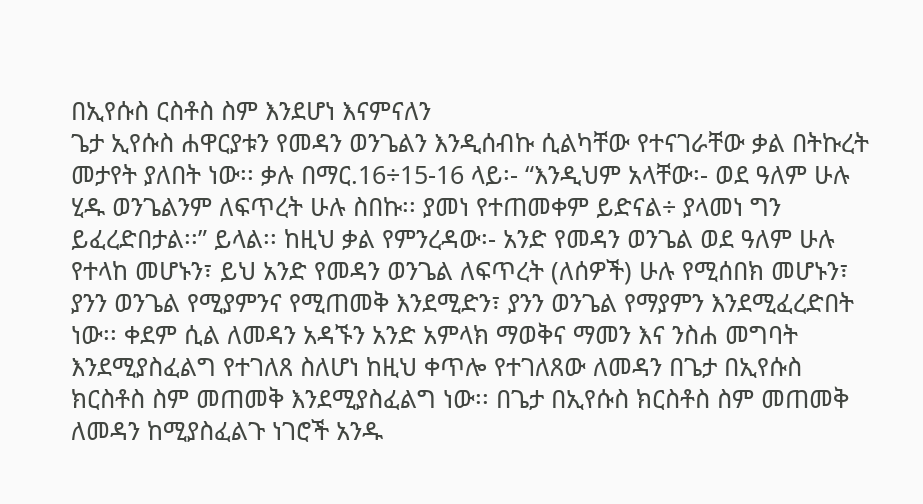በኢየሱስ ርስቶስ ስም እንደሆነ እናምናለን
ጌታ ኢየሱስ ሐዋርያቱን የመዳን ወንጌልን እንዲሰብኩ ሲልካቸው የተናገራቸው ቃል በትኩረት መታየት ያለበት ነው፡፡ ቃሉ በማር.16÷15-16 ላይ፡- “እንዲህም አላቸው፡- ወደ ዓለም ሁሉ ሂዱ ወንጌልንም ለፍጥረት ሁሉ ስበኩ፡፡ ያመነ የተጠመቀም ይድናል÷ ያላመነ ግን ይፈረድበታል፡፡” ይላል፡፡ ከዚህ ቃል የምንረዳው፡- አንድ የመዳን ወንጌል ወደ ዓለም ሁሉ የተላከ መሆኑን፣ ይህ አንድ የመዳን ወንጌል ለፍጥረት (ለሰዎች) ሁሉ የሚሰበክ መሆኑን፣ ያንን ወንጌል የሚያምንና የሚጠመቅ እንደሚድን፣ ያንን ወንጌል የማያምን እንደሚፈረድበት ነው፡፡ ቀደም ሲል ለመዳን አዳኙን አንድ አምላክ ማወቅና ማመን እና ንስሐ መግባት እንደሚያስፈልግ የተገለጸ ስለሆነ ከዚህ ቀጥሎ የተገለጸው ለመዳን በጌታ በኢየሱስ ክርስቶስ ስም መጠመቅ እንደሚያስፈልግ ነው፡፡ በጌታ በኢየሱስ ክርስቶስ ስም መጠመቅ ለመዳን ከሚያስፈልጉ ነገሮች አንዱ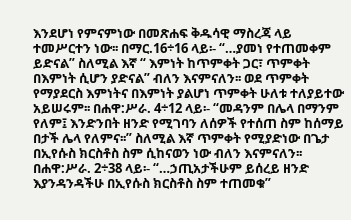እንደሆነ የምናምነው በመጽሐፍ ቅዱሳዊ ማስረጃ ላይ ተመሥርተን ነው፡፡ በማር.16÷16 ላይ፡- “…ያመነ የተጠመቀም ይድናል” ስለሚል እኛ “ እምነት ከጥምቀት ጋር፣ ጥምቀት በእምነት ሲሆን ያድናል” ብለን እናምናለን፡፡ ወደ ጥምቀት የማያደርስ እምነትና በእምነት ያልሆነ ጥምቀት ሁለቱ ተለያይተው አይሠሩም፡፡ በሐዋ:ሥራ. 4÷12 ላይ፡- “መዳንም በሌላ በማንም የለም፤ እንድንበት ዘንድ የሚገባን ለሰዎች የተሰጠ ስም ከሰማይ በታች ሌላ የለምና፡፡” ስለሚል እኛ ጥምቀት የሚያድነው በጌታ በኢየሱስ ክርስቶስ ስም ሲከናወን ነው ብለን እናምናለን፡፡ በሐዋ:ሥራ. 2÷38 ላይ፡- “…ኃጢአታችሁም ይሰረይ ዘንድ እያንዳንዳችሁ በኢየሱስ ክርስቶስ ስም ተጠመቁ”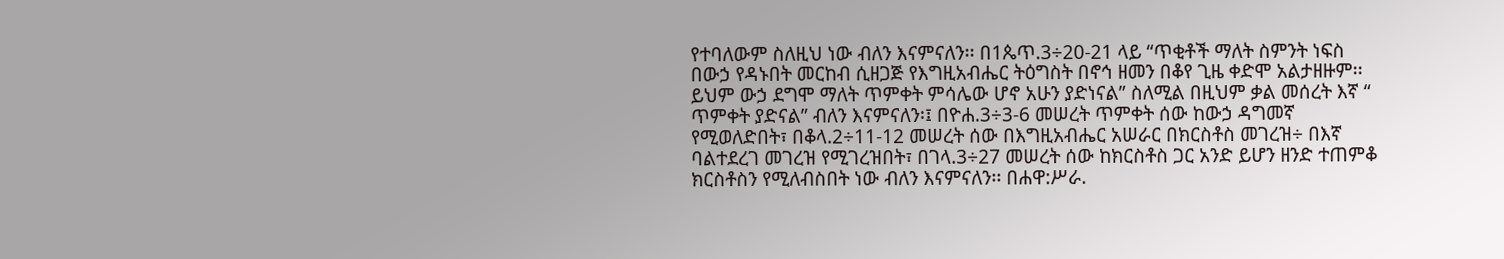የተባለውም ስለዚህ ነው ብለን እናምናለን፡፡ በ1ጴጥ.3÷20-21 ላይ “ጥቂቶች ማለት ስምንት ነፍስ በውኃ የዳኑበት መርከብ ሲዘጋጅ የእግዚአብሔር ትዕግስት በኖኅ ዘመን በቆየ ጊዜ ቀድሞ አልታዘዙም፡፡ ይህም ውኃ ደግሞ ማለት ጥምቀት ምሳሌው ሆኖ አሁን ያድነናል” ስለሚል በዚህም ቃል መሰረት እኛ “ ጥምቀት ያድናል” ብለን እናምናለን፡፤ በዮሐ.3÷3-6 መሠረት ጥምቀት ሰው ከውኃ ዳግመኛ የሚወለድበት፣ በቆላ.2÷11-12 መሠረት ሰው በእግዚአብሔር አሠራር በክርስቶስ መገረዝ÷ በእኛ ባልተደረገ መገረዝ የሚገረዝበት፣ በገላ.3÷27 መሠረት ሰው ከክርስቶስ ጋር አንድ ይሆን ዘንድ ተጠምቆ ክርስቶስን የሚለብስበት ነው ብለን እናምናለን፡፡ በሐዋ:ሥራ.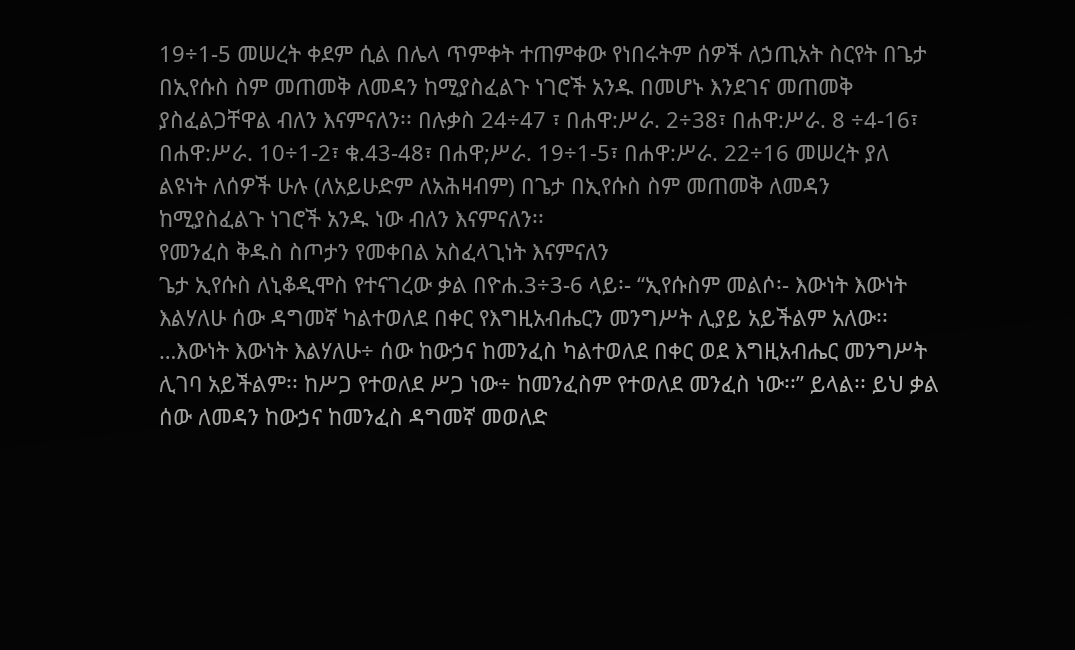19÷1-5 መሠረት ቀደም ሲል በሌላ ጥምቀት ተጠምቀው የነበሩትም ሰዎች ለኃጢአት ስርየት በጌታ በኢየሱስ ስም መጠመቅ ለመዳን ከሚያስፈልጉ ነገሮች አንዱ በመሆኑ እንደገና መጠመቅ ያስፈልጋቸዋል ብለን እናምናለን፡፡ በሉቃስ 24÷47 ፣ በሐዋ:ሥራ. 2÷38፣ በሐዋ:ሥራ. 8 ÷4-16፣ በሐዋ:ሥራ. 10÷1-2፣ ቁ.43-48፣ በሐዋ;ሥራ. 19÷1-5፣ በሐዋ:ሥራ. 22÷16 መሠረት ያለ ልዩነት ለሰዎች ሁሉ (ለአይሁድም ለአሕዛብም) በጌታ በኢየሱስ ስም መጠመቅ ለመዳን ከሚያስፈልጉ ነገሮች አንዱ ነው ብለን እናምናለን፡፡
የመንፈስ ቅዱስ ስጦታን የመቀበል አስፈላጊነት እናምናለን
ጌታ ኢየሱስ ለኒቆዲሞስ የተናገረው ቃል በዮሐ.3÷3-6 ላይ፡- “ኢየሱስም መልሶ፡- እውነት እውነት እልሃለሁ ሰው ዳግመኛ ካልተወለደ በቀር የእግዚአብሔርን መንግሥት ሊያይ አይችልም አለው፡፡ …እውነት እውነት እልሃለሁ÷ ሰው ከውኃና ከመንፈስ ካልተወለደ በቀር ወደ እግዚአብሔር መንግሥት ሊገባ አይችልም፡፡ ከሥጋ የተወለደ ሥጋ ነው÷ ከመንፈስም የተወለደ መንፈስ ነው፡፡” ይላል፡፡ ይህ ቃል ሰው ለመዳን ከውኃና ከመንፈስ ዳግመኛ መወለድ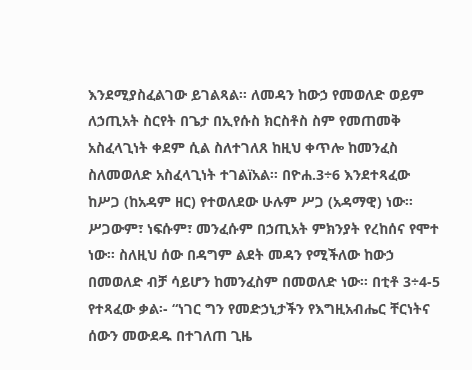እንደሚያስፈልገው ይገልጻል፡፡ ለመዳን ከውኃ የመወለድ ወይም ለኃጢአት ስርየት በጌታ በኢየሱስ ክርስቶስ ስም የመጠመቅ አስፈላጊነት ቀደም ሲል ስለተገለጸ ከዚህ ቀጥሎ ከመንፈስ ስለመወለድ አስፈላጊነት ተገልïአል፡፡ በዮሐ.3÷6 እንደተጻፈው ከሥጋ (ከአዳም ዘር) የተወለደው ሁሉም ሥጋ (አዳማዊ) ነው፡፡ ሥጋውም፣ ነፍሱም፣ መንፈሱም በኃጢአት ምክንያት የረከሰና የሞተ ነው፡፡ ስለዚህ ሰው በዳግም ልደት መዳን የሚችለው ከውኃ በመወለድ ብቻ ሳይሆን ከመንፈስም በመወለድ ነው፡፡ በቲቶ 3÷4-5 የተጻፈው ቃል፡- “ነገር ግን የመድኃኒታችን የእግዚአብሔር ቸርነትና ሰውን መውደዱ በተገለጠ ጊዜ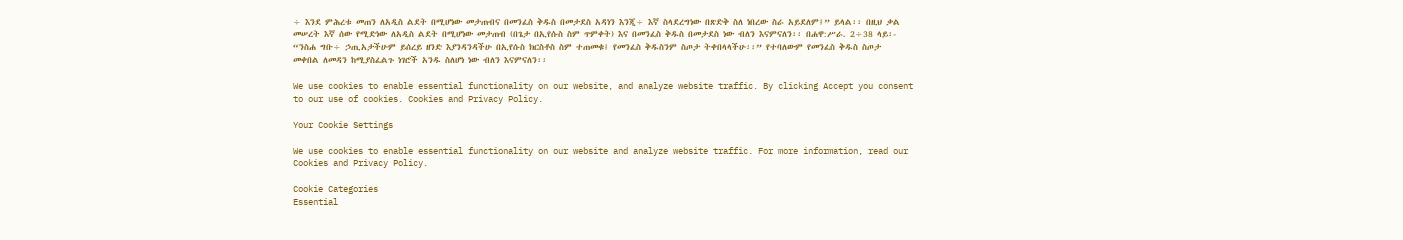÷ እንደ ምሕረቱ መጠን ለአዲስ ልደት በሚሆነው መታጠብና በመንፈስ ቅዱስ በመታደስ አዳነን እንጂ÷ እኛ ስላደረግነው በጽድቅ ስለ ነበረው ስራ አይደለም፤” ይላል፡፡ በዚህ ቃል መሠረት እኛ ሰው የሚድነው ለአዲስ ልደት በሚሆነው መታጠብ (በጌታ በኢየሱስ ስም ጥምቀት) እና በመንፈስ ቅዱስ በመታደስ ነው ብለን እናምናለን፡፡ በሐዋ:ሥራ. 2÷38 ላይ፡- “ንስሐ ግቡ÷ ኃጢአታችሁም ይሰረይ ዘንድ እያንዳንዳችሁ በኢየሱስ ክርስቶስ ስም ተጠመቁ፤ የመንፈስ ቅዱስንም ስጦታ ትቀበላላችሁ፡፡” የተባለውም የመንፈስ ቅዱስ ስጦታ መቀበል ለመዳን ከሚያስፈልጉ ነገሮች አንዱ ስለሆነ ነው ብለን እናምናለን፡፡

We use cookies to enable essential functionality on our website, and analyze website traffic. By clicking Accept you consent to our use of cookies. Cookies and Privacy Policy.

Your Cookie Settings

We use cookies to enable essential functionality on our website and analyze website traffic. For more information, read our Cookies and Privacy Policy.

Cookie Categories
Essential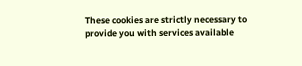These cookies are strictly necessary to provide you with services available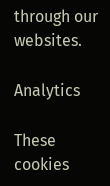through our websites.

Analytics

These cookies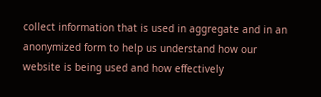collect information that is used in aggregate and in an anonymized form to help us understand how our website is being used and how effectively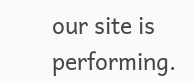our site is performing.